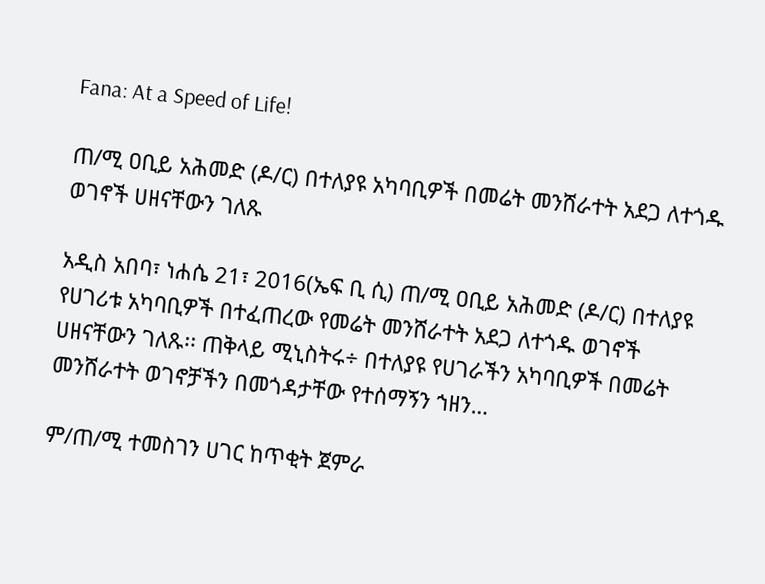Fana: At a Speed of Life!

ጠ/ሚ ዐቢይ አሕመድ (ዶ/ር) በተለያዩ አካባቢዎች በመሬት መንሸራተት አደጋ ለተጎዱ ወገኖች ሀዘናቸውን ገለጹ

አዲስ አበባ፣ ነሐሴ 21፣ 2016(ኤፍ ቢ ሲ) ጠ/ሚ ዐቢይ አሕመድ (ዶ/ር) በተለያዩ የሀገሪቱ አካባቢዎች በተፈጠረው የመሬት መንሸራተት አደጋ ለተጎዱ ወገኖች ሀዘናቸውን ገለጹ፡፡ ጠቅላይ ሚኒስትሩ÷ በተለያዩ የሀገራችን አካባቢዎች በመሬት መንሸራተት ወገኖቻችን በመጎዳታቸው የተሰማኝን ኀዘን…

ም/ጠ/ሚ ተመስገን ሀገር ከጥቂት ጀምራ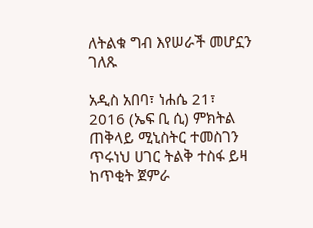ለትልቁ ግብ እየሠራች መሆኗን ገለጹ

አዲስ አበባ፣ ነሐሴ 21፣ 2016 (ኤፍ ቢ ሲ) ምክትል ጠቅላይ ሚኒስትር ተመስገን ጥሩነህ ሀገር ትልቅ ተስፋ ይዛ ከጥቂት ጀምራ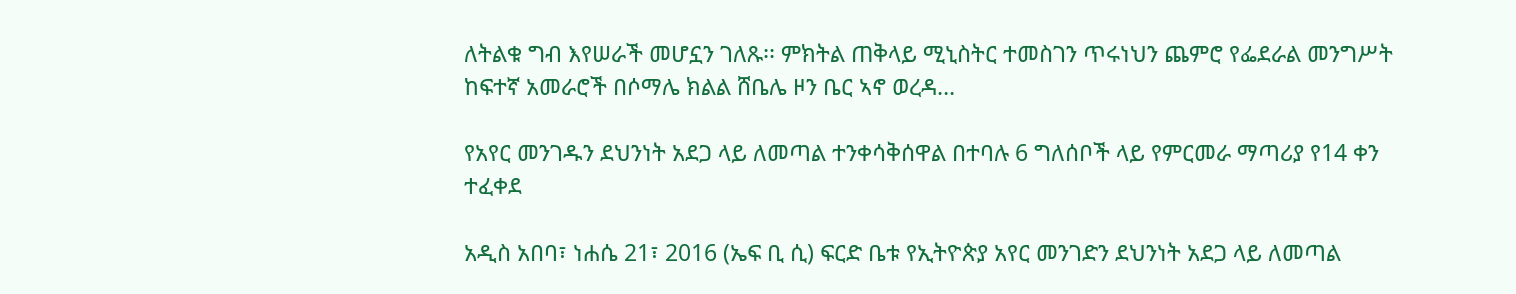ለትልቁ ግብ እየሠራች መሆኗን ገለጹ፡፡ ምክትል ጠቅላይ ሚኒስትር ተመስገን ጥሩነህን ጨምሮ የፌደራል መንግሥት ከፍተኛ አመራሮች በሶማሌ ክልል ሸቤሌ ዞን ቤር ኣኖ ወረዳ…

የአየር መንገዱን ደህንነት አደጋ ላይ ለመጣል ተንቀሳቅሰዋል በተባሉ 6 ግለሰቦች ላይ የምርመራ ማጣሪያ የ14 ቀን ተፈቀደ

አዲስ አበባ፣ ነሐሴ 21፣ 2016 (ኤፍ ቢ ሲ) ፍርድ ቤቱ የኢትዮጵያ አየር መንገድን ደህንነት አደጋ ላይ ለመጣል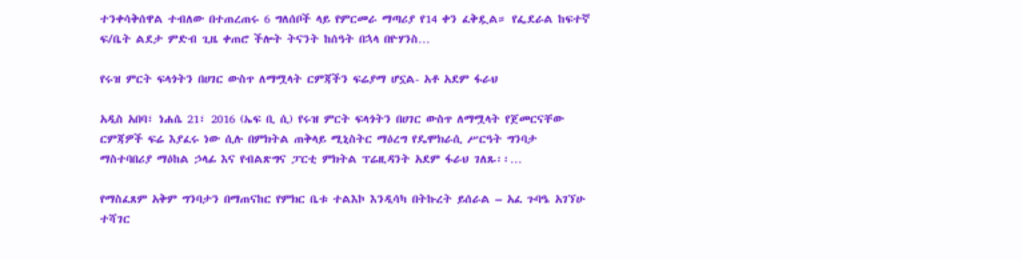ተንቀሳቅሰዋል ተብለው በተጠረጠሩ 6 ግለሰቦች ላይ የምርመራ ማጣሪያ የ14 ቀን ፈቅዷል። የፌደራል ከፍተኛ ፍ/ቤት ልደታ ምድብ ጊዜ ቀጠሮ ችሎት ትናንት ከሰዓት በኋላ በዮሃንስ…

የሩዝ ምርት ፍላጎትን በሀገር ውስጥ ለማሟላት ርምጃችን ፍሬያማ ሆኗል- አቶ አደም ፋራህ

አዲስ አበባ፣ ነሐሴ 21፣ 2016 (ኤፍ ቢ ሲ) የሩዝ ምርት ፍላጎትን በሀገር ውስጥ ለማሟላት የጀመርናቸው ርምጃዎች ፍሬ እያፈሩ ነው ሲሉ በምክትል ጠቅላይ ሚኒስትር ማዕረግ የዴሞክራሲ ሥርዓት ግንባታ ማስተባበሪያ ማዕከል ኃላፊ እና የብልጽግና ፓርቲ ምክትል ፕሬዚዳንት አደም ፋራህ ገለጹ፡፡…

የማስፈጸም አቅም ግንባታን በማጠናከር የምክር ቤቱ ተልእኮ እንዲሳካ በትኩረት ይሰራል – አፈ ጉባዔ አገኘሁ ተሻገር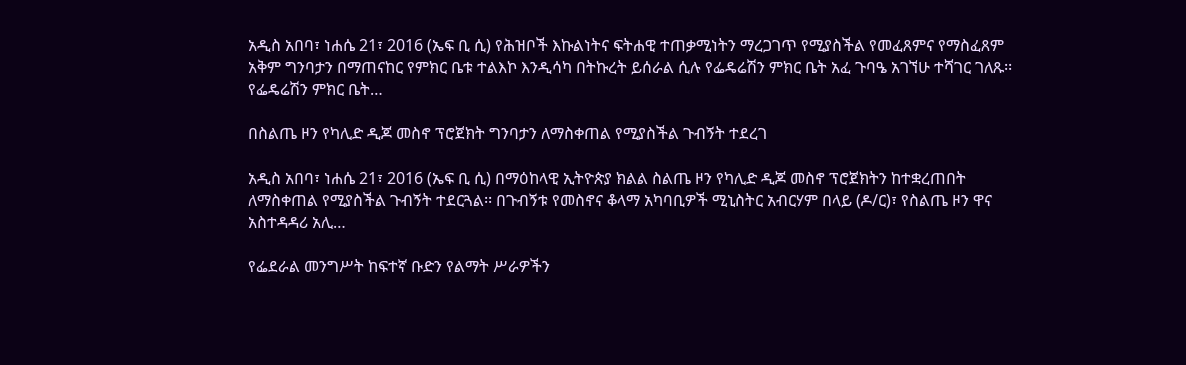አዲስ አበባ፣ ነሐሴ 21፣ 2016 (ኤፍ ቢ ሲ) የሕዝቦች እኩልነትና ፍትሐዊ ተጠቃሚነትን ማረጋገጥ የሚያስችል የመፈጸምና የማስፈጸም አቅም ግንባታን በማጠናከር የምክር ቤቱ ተልእኮ እንዲሳካ በትኩረት ይሰራል ሲሉ የፌዴሬሽን ምክር ቤት አፈ ጉባዔ አገኘሁ ተሻገር ገለጹ፡፡ የፌዴሬሽን ምክር ቤት…

በስልጤ ዞን የካሊድ ዲጆ መስኖ ፕሮጀክት ግንባታን ለማስቀጠል የሚያስችል ጉብኝት ተደረገ

አዲስ አበባ፣ ነሐሴ 21፣ 2016 (ኤፍ ቢ ሲ) በማዕከላዊ ኢትዮጵያ ክልል ስልጤ ዞን የካሊድ ዲጆ መስኖ ፕሮጀክትን ከተቋረጠበት ለማስቀጠል የሚያስችል ጉብኝት ተደርጓል፡፡ በጉብኝቱ የመስኖና ቆላማ አካባቢዎች ሚኒስትር አብርሃም በላይ (ዶ/ር)፣ የስልጤ ዞን ዋና አስተዳዳሪ አሊ…

የፌደራል መንግሥት ከፍተኛ ቡድን የልማት ሥራዎችን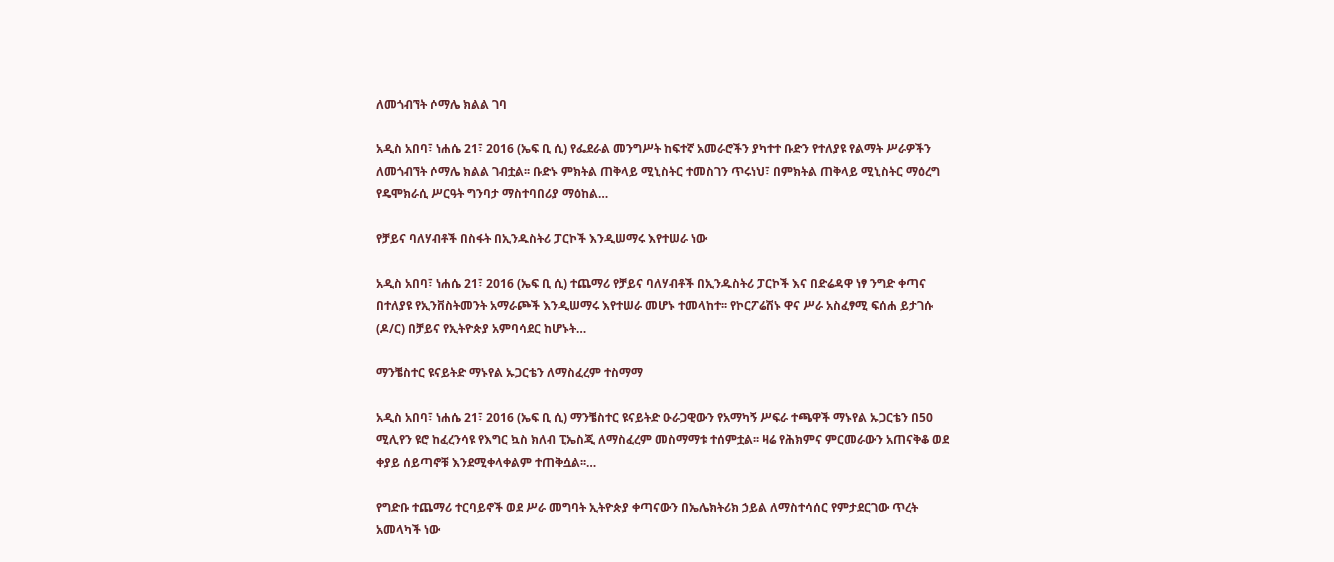ለመጎብኘት ሶማሌ ክልል ገባ

አዲስ አበባ፣ ነሐሴ 21፣ 2016 (ኤፍ ቢ ሲ) የፌደራል መንግሥት ከፍተኛ አመራሮችን ያካተተ ቡድን የተለያዩ የልማት ሥራዎችን ለመጎብኘት ሶማሌ ክልል ገብቷል፡፡ ቡድኑ ምክትል ጠቅላይ ሚኒስትር ተመስገን ጥሩነህ፣ በምክትል ጠቅላይ ሚኒስትር ማዕረግ የዴሞክራሲ ሥርዓት ግንባታ ማስተባበሪያ ማዕከል…

የቻይና ባለሃብቶች በስፋት በኢንዱስትሪ ፓርኮች እንዲሠማሩ እየተሠራ ነው

አዲስ አበባ፣ ነሐሴ 21፣ 2016 (ኤፍ ቢ ሲ) ተጨማሪ የቻይና ባለሃብቶች በኢንዱስትሪ ፓርኮች እና በድሬዳዋ ነፃ ንግድ ቀጣና በተለያዩ የኢንቨስትመንት አማራጮች እንዲሠማሩ እየተሠራ መሆኑ ተመላከተ፡፡ የኮርፖሬሽኑ ዋና ሥራ አስፈፃሚ ፍሰሐ ይታገሱ (ዶ/ር) በቻይና የኢትዮጵያ አምባሳደር ከሆኑት…

ማንቼስተር ዩናይትድ ማኑየል ኡጋርቴን ለማስፈረም ተስማማ

አዲስ አበባ፣ ነሐሴ 21፣ 2016 (ኤፍ ቢ ሲ) ማንቼስተር ዩናይትድ ዑራጋዊውን የአማካኝ ሥፍራ ተጫዋች ማኑየል ኡጋርቴን በ50 ሚሊየን ዩሮ ከፈረንሳዩ የእግር ኳስ ክለብ ፒኤስጂ ለማስፈረም መስማማቱ ተሰምቷል፡፡ ዛሬ የሕክምና ምርመራውን አጠናቅቆ ወደ ቀያይ ሰይጣኖቹ እንደሚቀላቀልም ተጠቅሷል፡፡…

የግድቡ ተጨማሪ ተርባይኖች ወደ ሥራ መግባት ኢትዮጵያ ቀጣናውን በኤሌክትሪክ ኃይል ለማስተሳሰር የምታደርገው ጥረት አመላካች ነው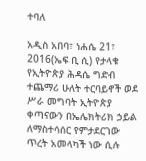ተባለ

አዲስ አበባ፣ ነሐሴ 21፣ 2016(ኤፍ ቢ ሲ) የታላቁ የኢትዮጵያ ሕዳሴ ግድብ ተጨማሪ ሁለት ተርባይኖች ወደ ሥራ መግባት ኢትዮጵያ ቀጣናውን በኤሌክትሪክ ኃይል ለማስተሳሰር የምታደርገው ጥረት አመላካች ነው ሲሉ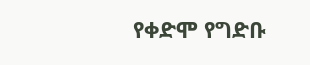የቀድሞ የግድቡ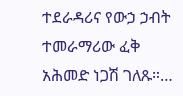ተደራዳሪና የውኃ ኃብት ተመራማሪው ፈቅ አሕመድ ነጋሽ ገለጹ።…